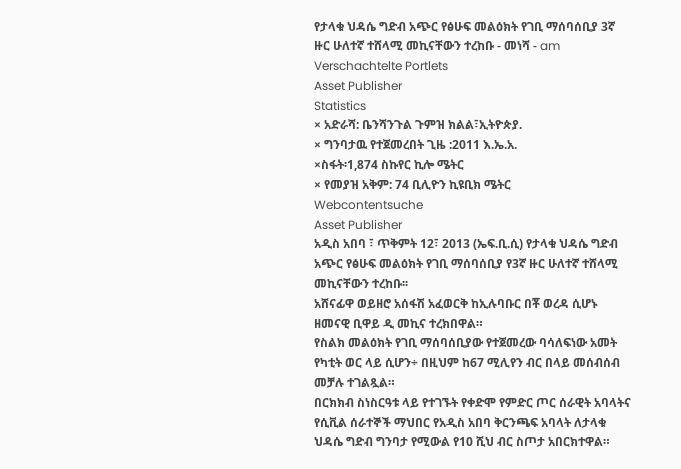የታላቁ ህዳሴ ግድብ አጭር የፅሁፍ መልዕክት የገቢ ማሰባሰቢያ 3ኛ ዙር ሁለተኛ ተሸላሚ መኪናቸውን ተረከቡ - መነሻ - am
Verschachtelte Portlets
Asset Publisher
Statistics
× አድራሻ: ቤንሻንጉል ጉምዝ ክልል፣ኢትዮጵያ.
× ግንባታዉ የተጀመረበት ጊዜ :2011 እ.ኤ.አ.
×ስፋት፡1,874 ስኩየር ኪሎ ሜትር
× የመያዝ አቅም: 74 ቢሊዮን ኪዩቢክ ሜትር
Webcontentsuche
Asset Publisher
አዲስ አበባ ፣ ጥቅምት 12፣ 2013 (ኤፍ.ቢ.ሲ) የታላቁ ህዳሴ ግድብ አጭር የፅሁፍ መልዕክት የገቢ ማሰባሰቢያ የ3ኛ ዙር ሁለተኛ ተሸላሚ መኪናቸውን ተረከቡ፡፡
አሸናፊዋ ወይዘሮ አሰፋሽ አፈወርቅ ከኢሉባቡር በቾ ወረዳ ሲሆኑ ዘመናዊ ቢዋይ ዲ መኪና ተረክበዋል።
የስልክ መልዕክት የገቢ ማሰባሰቢያው የተጀመረው ባሳለፍነው አመት የካቲት ወር ላይ ሲሆን÷ በዚህም ከ67 ሚሊየን ብር በላይ መሰብሰብ መቻሉ ተገልጿል።
በርክክብ ስነስርዓቱ ላይ የተገኙት የቀድሞ የምድር ጦር ሰራዊት አባላትና የሲቪል ሰራተኞች ማህበር የአዲስ አበባ ቅርንጫፍ አባላት ለታላቁ ህዳሴ ግድብ ግንባታ የሚውል የ10 ሺህ ብር ስጦታ አበርክተዋል።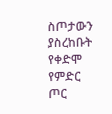ስጦታውን ያስረከቡት የቀድሞ የምድር ጦር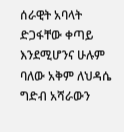ሰራዊት አባላት ድጋፋቸው ቀጣይ እንደሚሆንና ሁሉም ባለው አቅም ለህዳሴ ግድብ አሻራውን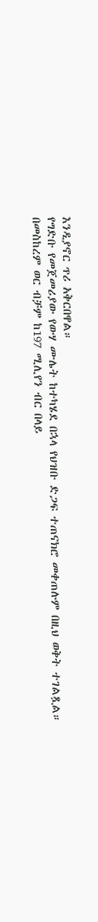እንዲያኖር ጥሪ አቅርበዋል።
የግድቡ የመጀመሪያው የውሃ ሙሌት ከተካሄደ በኋላ የህዝቡ ድጋፍ ተጠናክሮ መቀጠሉም በዚህ ወቅት ተገልጿል።
በመስከረም ወር ብቻም ከ197 ሚሊየን ብር በላይ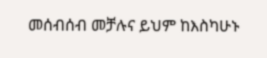መሰብሰብ መቻሉና ይህም ከእስካሁኑ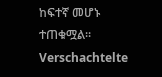ከፍተኛ መሆኑ ተጠቁሟል።
Verschachtelte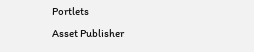Portlets
Asset Publisher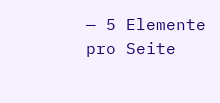— 5 Elemente pro Seite